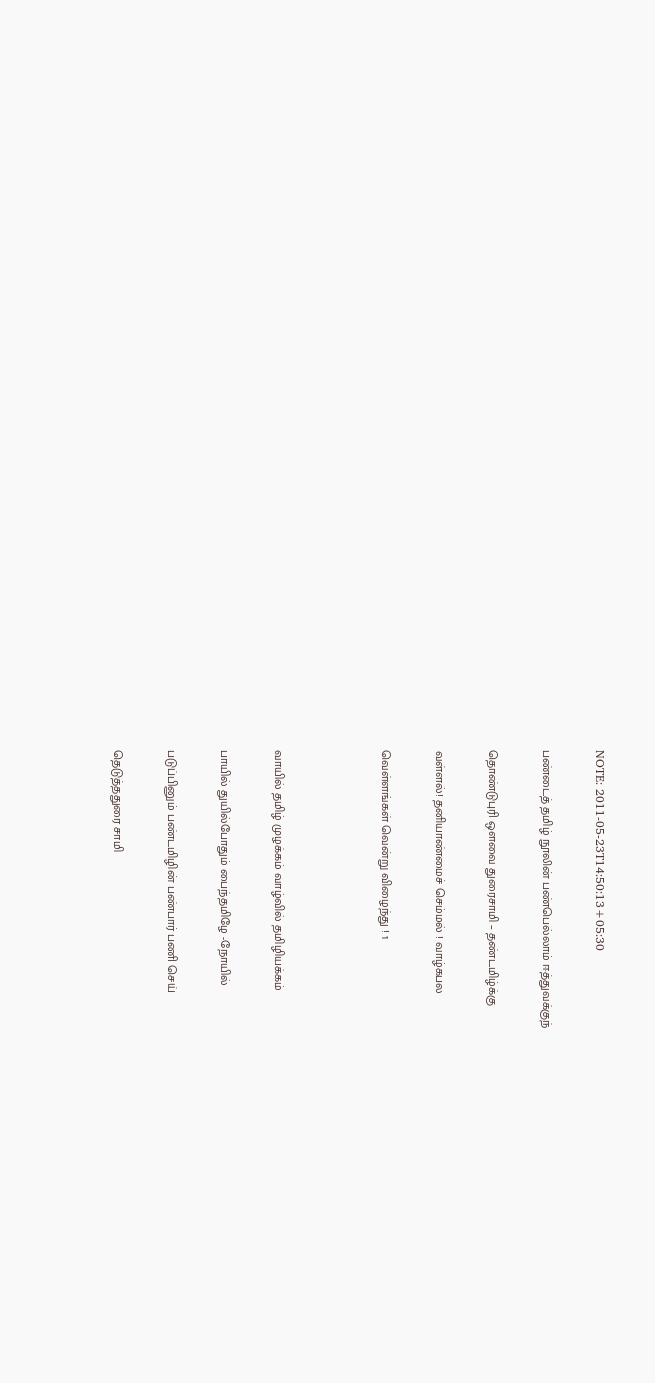NOTE: 2011-05-23T14:50:13+05:30

பண்டைத் தமிழ் நூலின் பண்பெல்லாம் ஈத்துவக்குந்

தொண்டுபுரி ஒளவை துரைசாமி – தண்டமிழ்க்கு

வள்ளல்! தனியாண்மைச் செம்மல் ! வாழ்கபல

வெள்ளங்கள் வென்று விழைந்து ! 1



வாயில் தமிழ் முழக்கம் வாழ்வில் தமிழியக்கம்

பாயில் துயில்போதும் பைந்தமிழே -நோயில்

படுப்பினும் பண்டமிழின் பண்பார் பணி செய்

தெடுத்ததுரை சாமி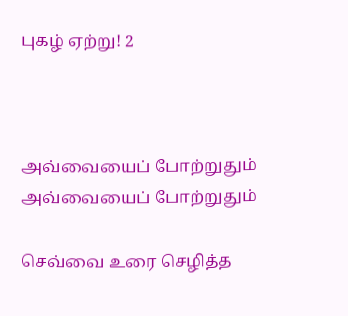புகழ் ஏற்று! 2



அவ்வையைப் போற்றுதும் அவ்வையைப் போற்றுதும்

செவ்வை உரை செழித்த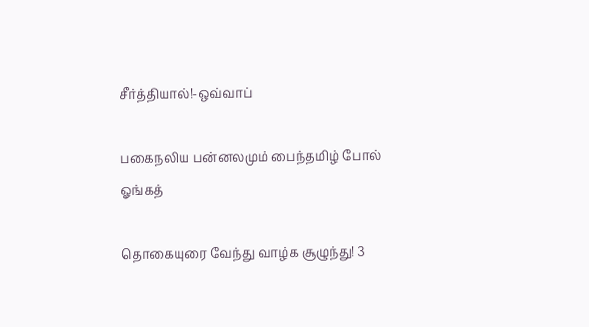சீர்த்தியால்!-ஒவ்வாப்

பகைநலிய பன்னலமும் பைந்தமிழ் போல் ஓங்கத்

தொகையுரை வேந்து வாழ்க சூழுந்து! 3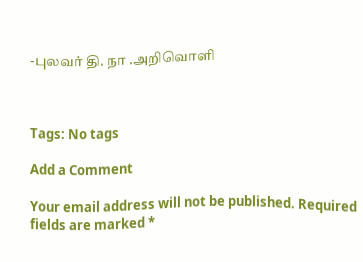-புலவர் தி. நா .அறிவொளி



Tags: No tags

Add a Comment

Your email address will not be published. Required fields are marked *